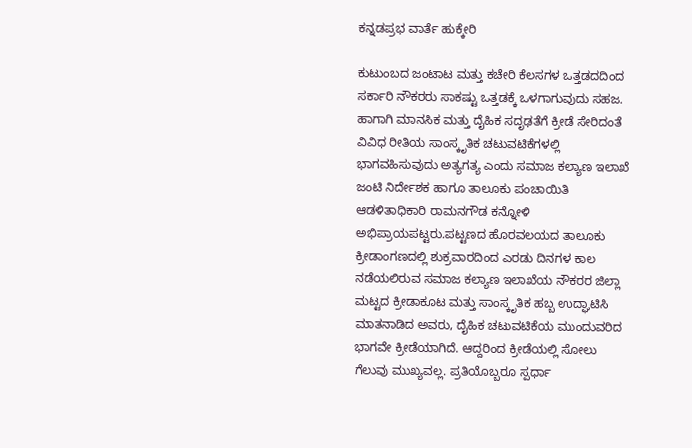ಕನ್ನಡಪ್ರಭ ವಾರ್ತೆ ಹುಕ್ಕೇರಿ

ಕುಟುಂಬದ ಜಂಟಾಟ ಮತ್ತು ಕಚೇರಿ ಕೆಲಸಗಳ ಒತ್ತಡದದಿಂದ ಸರ್ಕಾರಿ ನೌಕರರು ಸಾಕಷ್ಟು ಒತ್ತಡಕ್ಕೆ ಒಳಗಾಗುವುದು ಸಹಜ. ಹಾಗಾಗಿ ಮಾನಸಿಕ ಮತ್ತು ದೈಹಿಕ ಸದೃಢತೆಗೆ ಕ್ರೀಡೆ ಸೇರಿದಂತೆ ವಿವಿಧ ರೀತಿಯ ಸಾಂಸ್ಕೃತಿಕ ಚಟುವಟಿಕೆಗಳಲ್ಲಿ ಭಾಗವಹಿಸುವುದು ಅತ್ಯಗತ್ಯ ಎಂದು ಸಮಾಜ ಕಲ್ಯಾಣ ಇಲಾಖೆ ಜಂಟಿ ನಿರ್ದೇಶಕ ಹಾಗೂ ತಾಲೂಕು ಪಂಚಾಯಿತಿ ಆಡಳಿತಾಧಿಕಾರಿ ರಾಮನಗೌಡ ಕನ್ನೋಳಿ ಅಭಿಪ್ರಾಯಪಟ್ಟರು.ಪಟ್ಟಣದ ಹೊರವಲಯದ ತಾಲೂಕು ಕ್ರೀಡಾಂಗಣದಲ್ಲಿ ಶುಕ್ರವಾರದಿಂದ ಎರಡು ದಿನಗಳ ಕಾಲ ನಡೆಯಲಿರುವ ಸಮಾಜ ಕಲ್ಯಾಣ ಇಲಾಖೆಯ ನೌಕರರ ಜಿಲ್ಲಾ ಮಟ್ಟದ ಕ್ರೀಡಾಕೂಟ ಮತ್ತು ಸಾಂಸ್ಕೃತಿಕ ಹಬ್ಬ ಉದ್ಘಾಟಿಸಿ ಮಾತನಾಡಿದ ಅವರು, ದೈಹಿಕ ಚಟುವಟಿಕೆಯ ಮುಂದುವರಿದ ಭಾಗವೇ ಕ್ರೀಡೆಯಾಗಿದೆ. ಆದ್ದರಿಂದ ಕ್ರೀಡೆಯಲ್ಲಿ ಸೋಲು ಗೆಲುವು ಮುಖ್ಯವಲ್ಲ. ಪ್ರತಿಯೊಬ್ಬರೂ ಸ್ಪರ್ಧಾ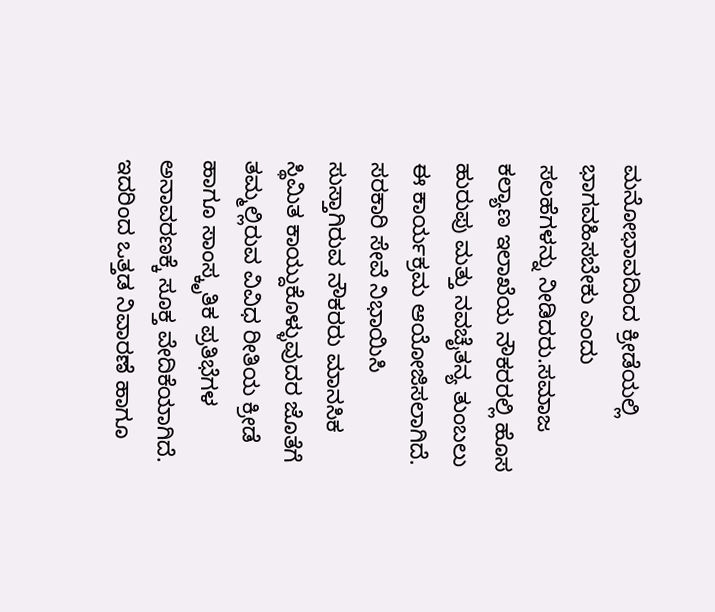ಮನೋಭಾವದಿಂದ ಕ್ರೀಡೆಯಲ್ಲಿ ಭಾಗವಹಿಸಬೇಕು ಎಂದು ಸಲಹೆಗಳನ್ನು ನೀಡಿದರು.ಸಮಾಜ ಕಲ್ಯಾಣ ಇಲಾಖೆಯ ನೌಕರರಲ್ಲಿ ಹೊಸ ಹುರುಪು ಮತ್ತು ನವಚೈತನ್ಯ ತುಂಬಲು ಈ ಕಾರ್ಯಕ್ರಮ ಆಯೋಜಿಸಲಾಗಿದೆ. ಸರಕಾರಿ ಸೇವೆ ನಿಭಾಯಿಸಿ ಸುಸ್ತಾಗಿರುವ ನೌಕರರು ಮಾನಸಿಕ ಸ್ಥಿಮಿತ ಕಾಯ್ದುಕೊಳ್ಳುವುದರ ಜೊತೆಗೆ ತಮ್ಮಲ್ಲಿರುವ ವಿವಿಧ ರೀತಿಯ ಕ್ರೀಡೆ ಹಾಗೂ ಸಾಂಸ್ಕೃತಿಕ ಪ್ರತಿಭೆಗಳ ಅನಾವರಣಕ್ಕೆ ಸೂಕ್ತ ವೇದಿಕೆಯಾಗಿದೆ. ಇದರಿಂದ ಒತ್ತಡ ನಿವಾರಣೆ ಹಾಗೂ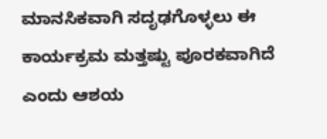ಮಾನಸಿಕವಾಗಿ ಸದೃಢಗೊಳ್ಳಲು ಈ ಕಾರ್ಯಕ್ರಮ ಮತ್ತಷ್ಟು ಪೂರಕವಾಗಿದೆ ಎಂದು ಆಶಯ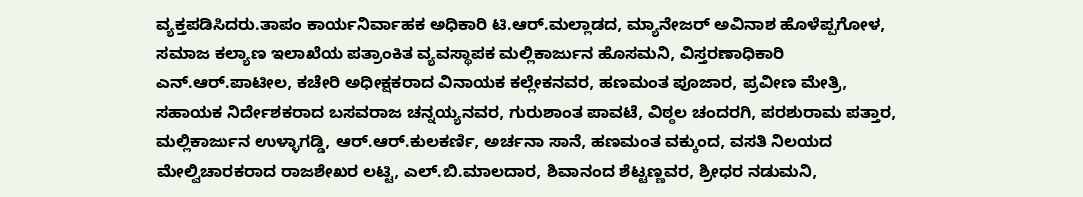ವ್ಯಕ್ತಪಡಿಸಿದರು.ತಾಪಂ ಕಾರ್ಯನಿರ್ವಾಹಕ ಅಧಿಕಾರಿ ಟಿ.ಆರ್.ಮಲ್ಲಾಡದ, ಮ್ಯಾನೇಜರ್ ಅವಿನಾಶ ಹೊಳೆಪ್ಪಗೋಳ, ಸಮಾಜ ಕಲ್ಯಾಣ ಇಲಾಖೆಯ ಪತ್ರಾಂಕಿತ ವ್ಯವಸ್ಥಾಪಕ ಮಲ್ಲಿಕಾರ್ಜುನ ಹೊಸಮನಿ, ವಿಸ್ತರಣಾಧಿಕಾರಿ ಎನ್.ಆರ್.ಪಾಟೀಲ, ಕಚೇರಿ ಅಧೀಕ್ಷಕರಾದ ವಿನಾಯಕ ಕಲ್ಲೇಕನವರ, ಹಣಮಂತ ಪೂಜಾರ, ಪ್ರವೀಣ ಮೇತ್ರಿ, ಸಹಾಯಕ ನಿರ್ದೇಶಕರಾದ ಬಸವರಾಜ ಚನ್ನಯ್ಯನವರ, ಗುರುಶಾಂತ ಪಾವಟೆ, ವಿಠ್ಠಲ ಚಂದರಗಿ, ಪರಶುರಾಮ ಪತ್ತಾರ, ಮಲ್ಲಿಕಾರ್ಜುನ ಉಳ್ಳಾಗಡ್ಡಿ, ಆರ್.ಆರ್.ಕುಲಕರ್ಣಿ, ಅರ್ಚನಾ ಸಾನೆ, ಹಣಮಂತ ವಕ್ಕುಂದ, ವಸತಿ ನಿಲಯದ ಮೇಲ್ವಿಚಾರಕರಾದ ರಾಜಶೇಖರ ಲಟ್ಟಿ, ಎಲ್.ಬಿ.ಮಾಲದಾರ, ಶಿವಾನಂದ ಶೆಟ್ಟಣ್ಣವರ, ಶ್ರೀಧರ ನಡುಮನಿ,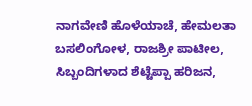ನಾಗವೇಣಿ ಹೊಳೆಯಾಚೆ, ಹೇಮಲತಾ ಬಸಲಿಂಗೋಳ, ರಾಜಶ್ರೀ ಪಾಟೀಲ, ಸಿಬ್ಬಂದಿಗಳಾದ ಶೆಟ್ಟೆಪ್ಪಾ ಹರಿಜನ,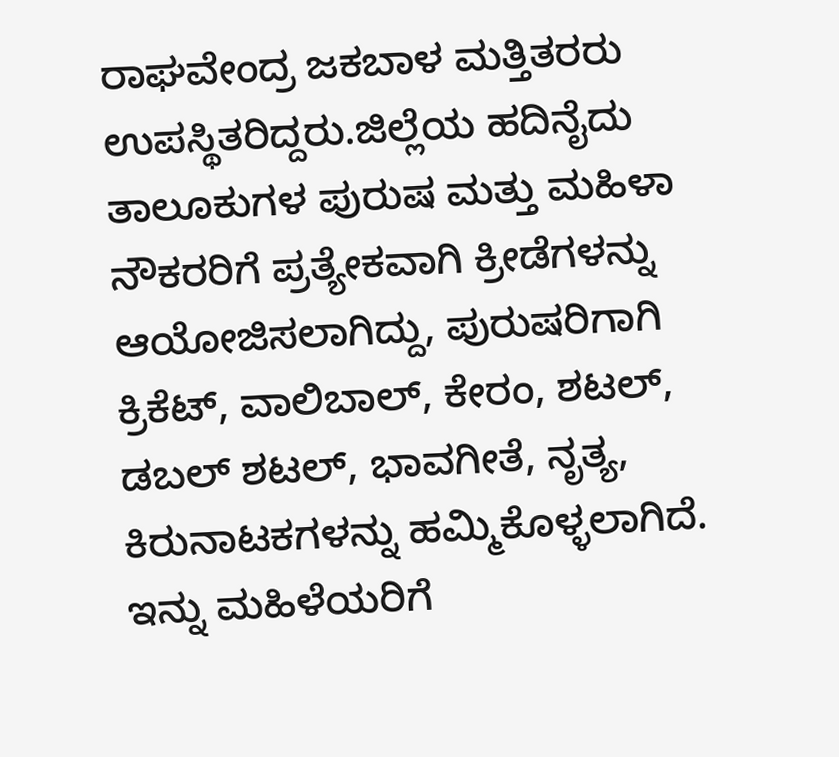ರಾಘವೇಂದ್ರ ಜಕಬಾಳ ಮತ್ತಿತರರು ಉಪಸ್ಥಿತರಿದ್ದರು.ಜಿಲ್ಲೆಯ ಹದಿನೈದು ತಾಲೂಕುಗಳ ಪುರುಷ ಮತ್ತು ಮಹಿಳಾ ನೌಕರರಿಗೆ ಪ್ರತ್ಯೇಕವಾಗಿ ಕ್ರೀಡೆಗಳನ್ನು ಆಯೋಜಿಸಲಾಗಿದ್ದು, ಪುರುಷರಿಗಾಗಿ ಕ್ರಿಕೆಟ್, ವಾಲಿಬಾಲ್, ಕೇರಂ, ಶಟಲ್, ಡಬಲ್ ಶಟಲ್, ಭಾವಗೀತೆ, ನೃತ್ಯ, ಕಿರುನಾಟಕಗಳನ್ನು ಹಮ್ಮಿಕೊಳ್ಳಲಾಗಿದೆ. ಇನ್ನು ಮಹಿಳೆಯರಿಗೆ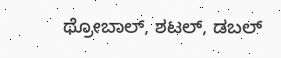ಥ್ರೋಬಾಲ್, ಶಟಲ್, ಡಬಲ್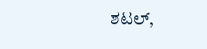ಶಟಲ್,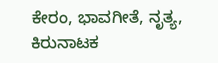ಕೇರಂ, ಭಾವಗೀತೆ, ನೃತ್ಯ, ಕಿರುನಾಟಕ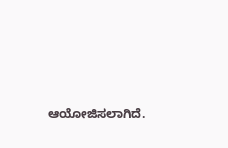ಆಯೋಜಿಸಲಾಗಿದೆ.